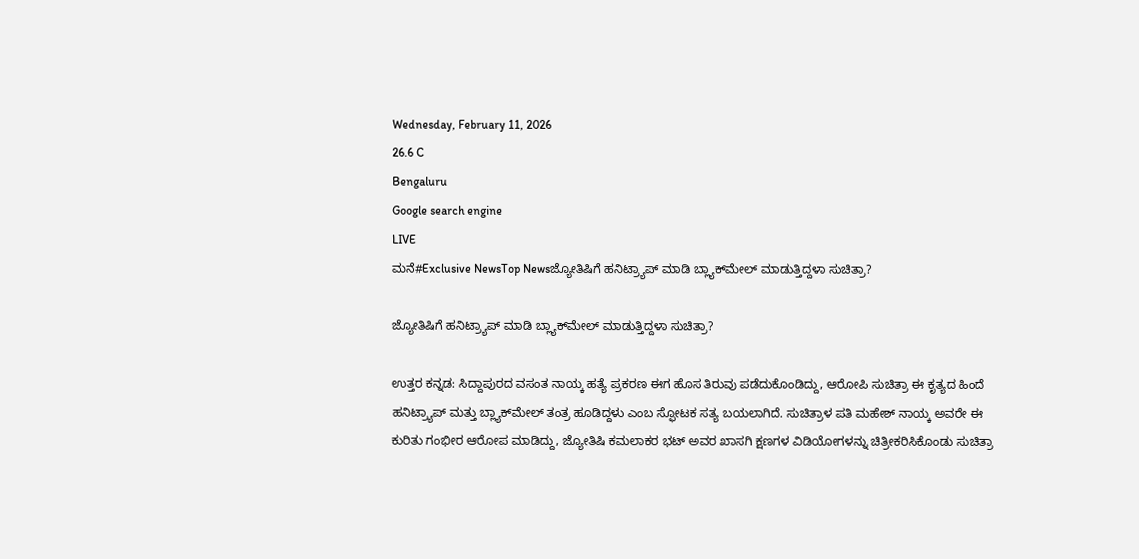Wednesday, February 11, 2026
26.6 C
Bengaluru
Google search engine
LIVE
ಮನೆ#Exclusive NewsTop Newsಜ್ಯೋತಿಷಿಗೆ ಹನಿಟ್ರ್ಯಾಪ್ ಮಾಡಿ ಬ್ಲ್ಯಾಕ್‌ಮೇಲ್ ಮಾಡುತ್ತಿದ್ದಳಾ ಸುಚಿತ್ರಾ?

ಜ್ಯೋತಿಷಿಗೆ ಹನಿಟ್ರ್ಯಾಪ್ ಮಾಡಿ ಬ್ಲ್ಯಾಕ್‌ಮೇಲ್ ಮಾಡುತ್ತಿದ್ದಳಾ ಸುಚಿತ್ರಾ?

ಉತ್ತರ ಕನ್ನಡ: ಸಿದ್ದಾಪುರದ ವಸಂತ ನಾಯ್ಕ ಹತ್ಯೆ ಪ್ರಕರಣ ಈಗ ಹೊಸ ತಿರುವು ಪಡೆದುಕೊಂಡಿದ್ದು, ಆರೋಪಿ ಸುಚಿತ್ರಾ ಈ ಕೃತ್ಯದ ಹಿಂದೆ ಹನಿಟ್ರ್ಯಾಪ್ ಮತ್ತು ಬ್ಲ್ಯಾಕ್‌ಮೇಲ್ ತಂತ್ರ ಹೂಡಿದ್ದಳು ಎಂಬ ಸ್ಫೋಟಕ ಸತ್ಯ ಬಯಲಾಗಿದೆ. ಸುಚಿತ್ರಾಳ ಪತಿ ಮಹೇಶ್ ನಾಯ್ಕ ಅವರೇ ಈ ಕುರಿತು ಗಂಭೀರ ಆರೋಪ ಮಾಡಿದ್ದು, ಜ್ಯೋತಿಷಿ ಕಮಲಾಕರ ಭಟ್ ಅವರ ಖಾಸಗಿ ಕ್ಷಣಗಳ ವಿಡಿಯೋಗಳನ್ನು ಚಿತ್ರೀಕರಿಸಿಕೊಂಡು ಸುಚಿತ್ರಾ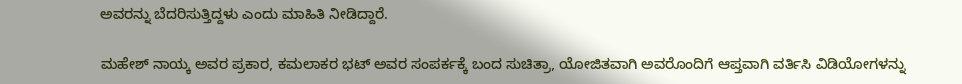ಅವರನ್ನು ಬೆದರಿಸುತ್ತಿದ್ದಳು ಎಂದು ಮಾಹಿತಿ ನೀಡಿದ್ದಾರೆ.

ಮಹೇಶ್ ನಾಯ್ಕ ಅವರ ಪ್ರಕಾರ, ಕಮಲಾಕರ ಭಟ್ ಅವರ ಸಂಪರ್ಕಕ್ಕೆ ಬಂದ ಸುಚಿತ್ರಾ, ಯೋಜಿತವಾಗಿ ಅವರೊಂದಿಗೆ ಆಪ್ತವಾಗಿ ವರ್ತಿಸಿ ವಿಡಿಯೋಗಳನ್ನು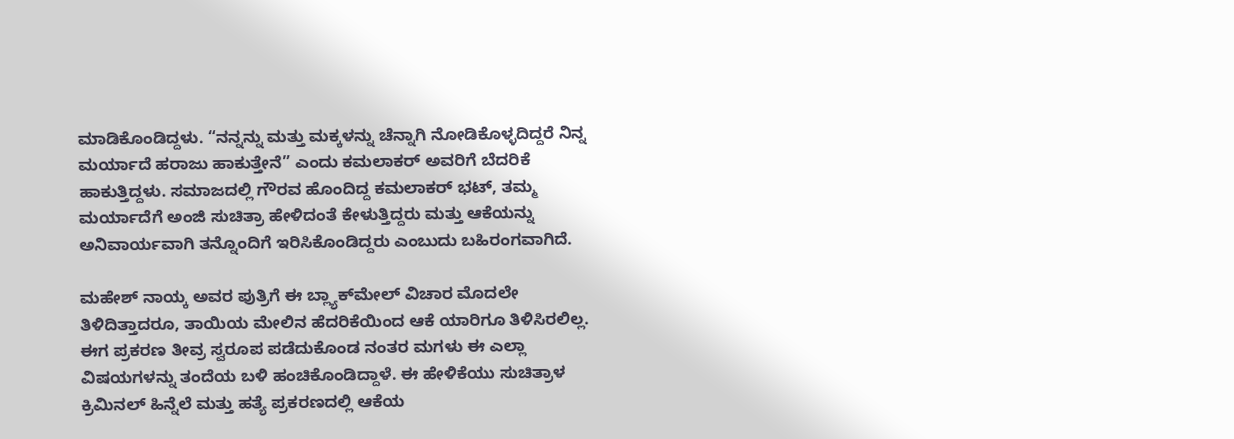ಮಾಡಿಕೊಂಡಿದ್ದಳು. “ನನ್ನನ್ನು ಮತ್ತು ಮಕ್ಕಳನ್ನು ಚೆನ್ನಾಗಿ ನೋಡಿಕೊಳ್ಳದಿದ್ದರೆ ನಿನ್ನ ಮರ್ಯಾದೆ ಹರಾಜು ಹಾಕುತ್ತೇನೆ” ಎಂದು ಕಮಲಾಕರ್ ಅವರಿಗೆ ಬೆದರಿಕೆ ಹಾಕುತ್ತಿದ್ದಳು. ಸಮಾಜದಲ್ಲಿ ಗೌರವ ಹೊಂದಿದ್ದ ಕಮಲಾಕರ್ ಭಟ್, ತಮ್ಮ ಮರ್ಯಾದೆಗೆ ಅಂಜಿ ಸುಚಿತ್ರಾ ಹೇಳಿದಂತೆ ಕೇಳುತ್ತಿದ್ದರು ಮತ್ತು ಆಕೆಯನ್ನು ಅನಿವಾರ್ಯವಾಗಿ ತನ್ನೊಂದಿಗೆ ಇರಿಸಿಕೊಂಡಿದ್ದರು ಎಂಬುದು ಬಹಿರಂಗವಾಗಿದೆ.

ಮಹೇಶ್ ನಾಯ್ಕ ಅವರ ಪುತ್ರಿಗೆ ಈ ಬ್ಲ್ಯಾಕ್‌ಮೇಲ್ ವಿಚಾರ ಮೊದಲೇ ತಿಳಿದಿತ್ತಾದರೂ, ತಾಯಿಯ ಮೇಲಿನ ಹೆದರಿಕೆಯಿಂದ ಆಕೆ ಯಾರಿಗೂ ತಿಳಿಸಿರಲಿಲ್ಲ. ಈಗ ಪ್ರಕರಣ ತೀವ್ರ ಸ್ವರೂಪ ಪಡೆದುಕೊಂಡ ನಂತರ ಮಗಳು ಈ ಎಲ್ಲಾ ವಿಷಯಗಳನ್ನು ತಂದೆಯ ಬಳಿ ಹಂಚಿಕೊಂಡಿದ್ದಾಳೆ. ಈ ಹೇಳಿಕೆಯು ಸುಚಿತ್ರಾಳ ಕ್ರಿಮಿನಲ್ ಹಿನ್ನೆಲೆ ಮತ್ತು ಹತ್ಯೆ ಪ್ರಕರಣದಲ್ಲಿ ಆಕೆಯ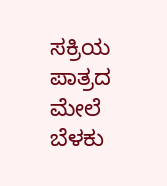ಸಕ್ರಿಯ ಪಾತ್ರದ ಮೇಲೆ ಬೆಳಕು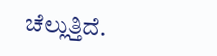ಚೆಲ್ಲುತ್ತಿದೆ.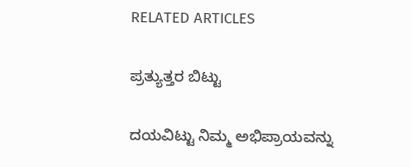RELATED ARTICLES

ಪ್ರತ್ಯುತ್ತರ ಬಿಟ್ಟು

ದಯವಿಟ್ಟು ನಿಮ್ಮ ಅಭಿಪ್ರಾಯವನ್ನು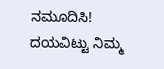ನಮೂದಿಸಿ!
ದಯವಿಟ್ಟು ನಿಮ್ಮ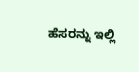ಹೆಸರನ್ನು ಇಲ್ಲಿ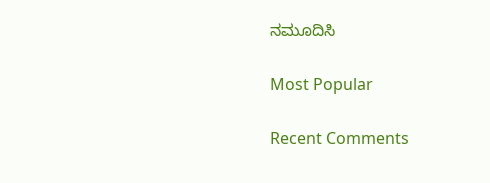ನಮೂದಿಸಿ

Most Popular

Recent Comments